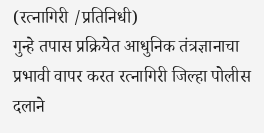(रत्नागिरी /प्रतिनिधी)
गुन्हे तपास प्रक्रियेत आधुनिक तंत्रज्ञानाचा प्रभावी वापर करत रत्नागिरी जिल्हा पोलीस दलाने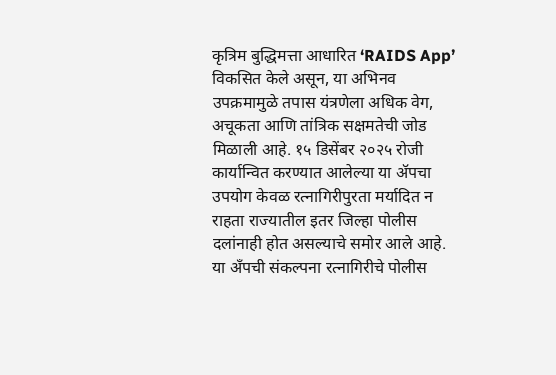कृत्रिम बुद्धिमत्ता आधारित ‘RAIDS App’ विकसित केले असून, या अभिनव उपक्रमामुळे तपास यंत्रणेला अधिक वेग, अचूकता आणि तांत्रिक सक्षमतेची जोड मिळाली आहे. १५ डिसेंबर २०२५ रोजी कार्यान्वित करण्यात आलेल्या या ॲपचा उपयोग केवळ रत्नागिरीपुरता मर्यादित न राहता राज्यातील इतर जिल्हा पोलीस दलांनाही होत असल्याचे समोर आले आहे.
या अँपची संकल्पना रत्नागिरीचे पोलीस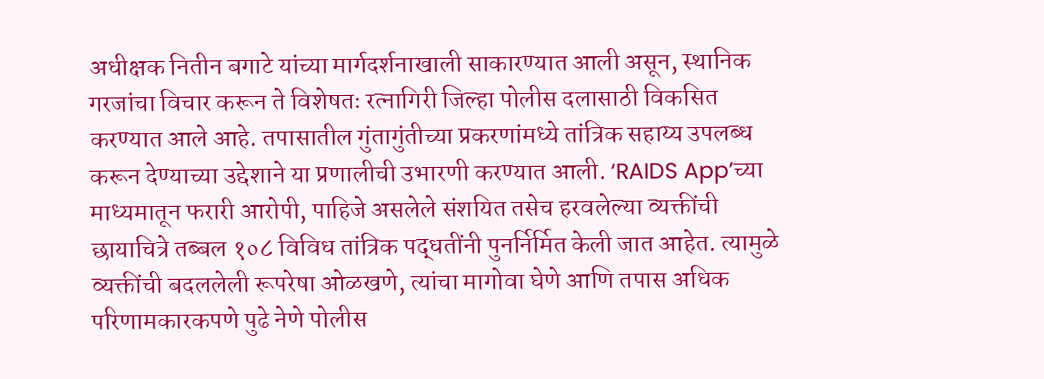अधीक्षक नितीन बगाटे यांच्या मार्गदर्शनाखाली साकारण्यात आली असून, स्थानिक गरजांचा विचार करून ते विशेषतः रत्नागिरी जिल्हा पोलीस दलासाठी विकसित करण्यात आले आहे. तपासातील गुंतागुंतीच्या प्रकरणांमध्ये तांत्रिक सहाय्य उपलब्ध करून देण्याच्या उद्देशाने या प्रणालीची उभारणी करण्यात आली. ‘RAIDS App’च्या माध्यमातून फरारी आरोपी, पाहिजे असलेले संशयित तसेच हरवलेल्या व्यक्तींची छायाचित्रे तब्बल १०८ विविध तांत्रिक पद्धतींनी पुनर्निर्मित केली जात आहेत. त्यामुळे व्यक्तींची बदललेली रूपरेषा ओळखणे, त्यांचा मागोवा घेणे आणि तपास अधिक परिणामकारकपणे पुढे नेणे पोलीस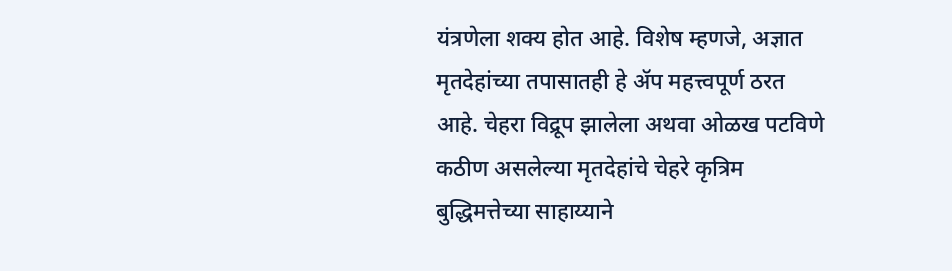यंत्रणेला शक्य होत आहे. विशेष म्हणजे, अज्ञात मृतदेहांच्या तपासातही हे ॲप महत्त्वपूर्ण ठरत आहे. चेहरा विद्रूप झालेला अथवा ओळख पटविणे कठीण असलेल्या मृतदेहांचे चेहरे कृत्रिम बुद्धिमत्तेच्या साहाय्याने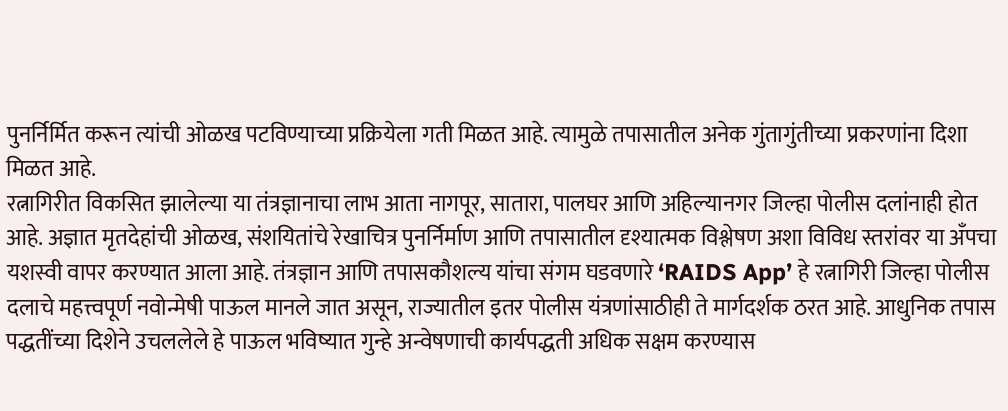पुनर्निर्मित करून त्यांची ओळख पटविण्याच्या प्रक्रियेला गती मिळत आहे. त्यामुळे तपासातील अनेक गुंतागुंतीच्या प्रकरणांना दिशा मिळत आहे.
रत्नागिरीत विकसित झालेल्या या तंत्रज्ञानाचा लाभ आता नागपूर, सातारा, पालघर आणि अहिल्यानगर जिल्हा पोलीस दलांनाही होत आहे. अज्ञात मृतदेहांची ओळख, संशयितांचे रेखाचित्र पुनर्निर्माण आणि तपासातील दृश्यात्मक विश्लेषण अशा विविध स्तरांवर या अँपचा यशस्वी वापर करण्यात आला आहे. तंत्रज्ञान आणि तपासकौशल्य यांचा संगम घडवणारे ‘RAIDS App’ हे रत्नागिरी जिल्हा पोलीस दलाचे महत्त्वपूर्ण नवोन्मेषी पाऊल मानले जात असून, राज्यातील इतर पोलीस यंत्रणांसाठीही ते मार्गदर्शक ठरत आहे. आधुनिक तपास पद्धतींच्या दिशेने उचललेले हे पाऊल भविष्यात गुन्हे अन्वेषणाची कार्यपद्धती अधिक सक्षम करण्यास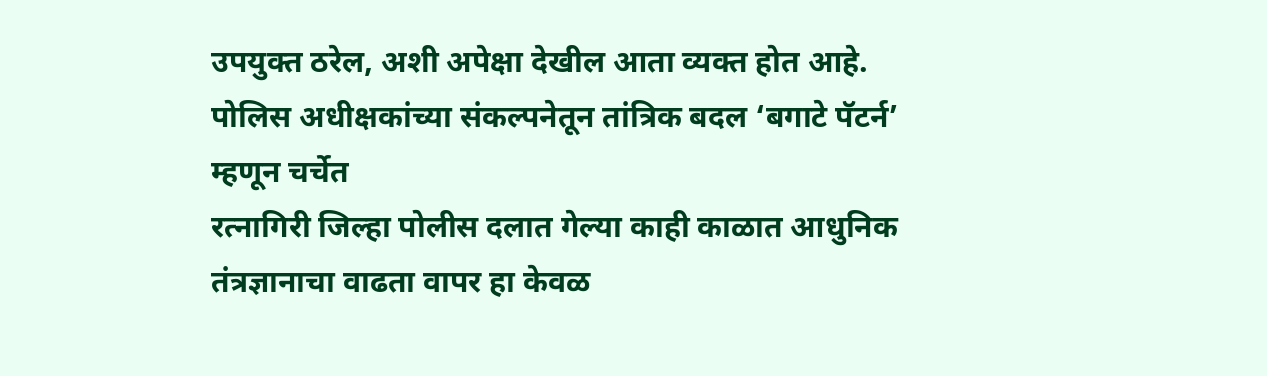उपयुक्त ठरेल, अशी अपेक्षा देखील आता व्यक्त होत आहे.
पोलिस अधीक्षकांच्या संकल्पनेतून तांत्रिक बदल ‘बगाटे पॅटर्न’ म्हणून चर्चेत
रत्नागिरी जिल्हा पोलीस दलात गेल्या काही काळात आधुनिक तंत्रज्ञानाचा वाढता वापर हा केवळ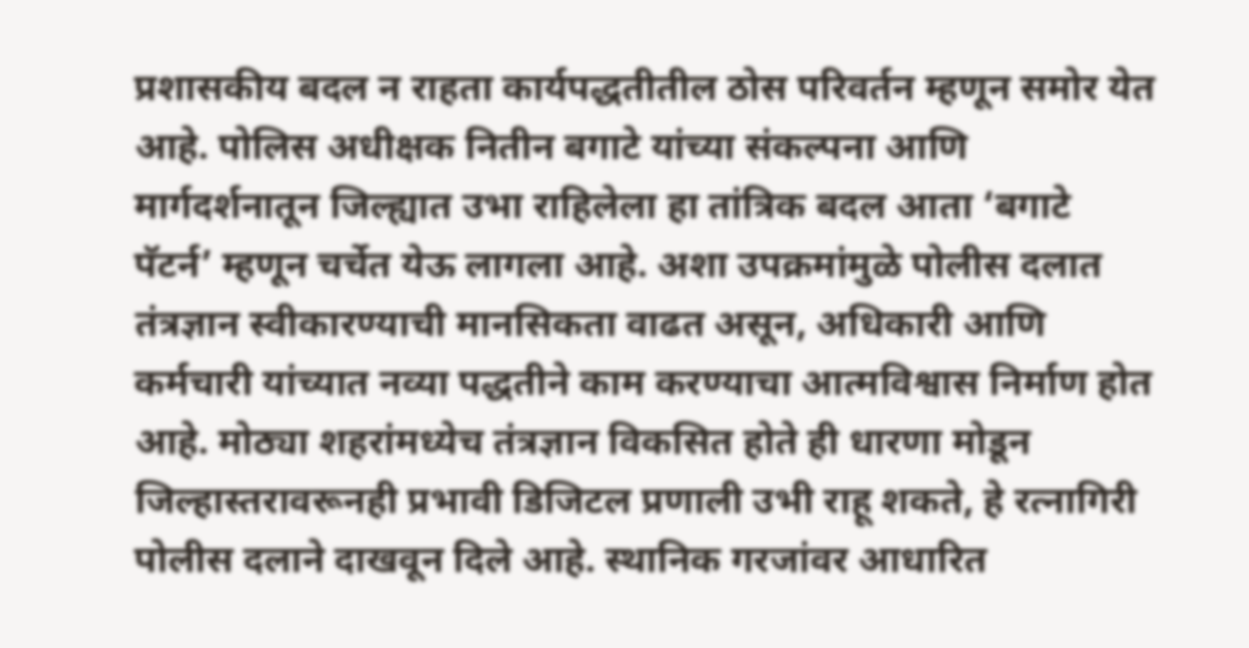प्रशासकीय बदल न राहता कार्यपद्धतीतील ठोस परिवर्तन म्हणून समोर येत आहे. पोलिस अधीक्षक नितीन बगाटे यांच्या संकल्पना आणि मार्गदर्शनातून जिल्ह्यात उभा राहिलेला हा तांत्रिक बदल आता ‘बगाटे पॅटर्न’ म्हणून चर्चेत येऊ लागला आहे. अशा उपक्रमांमुळे पोलीस दलात तंत्रज्ञान स्वीकारण्याची मानसिकता वाढत असून, अधिकारी आणि कर्मचारी यांच्यात नव्या पद्धतीने काम करण्याचा आत्मविश्वास निर्माण होत आहे. मोठ्या शहरांमध्येच तंत्रज्ञान विकसित होते ही धारणा मोडून जिल्हास्तरावरूनही प्रभावी डिजिटल प्रणाली उभी राहू शकते, हे रत्नागिरी पोलीस दलाने दाखवून दिले आहे. स्थानिक गरजांवर आधारित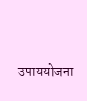उपाययोजना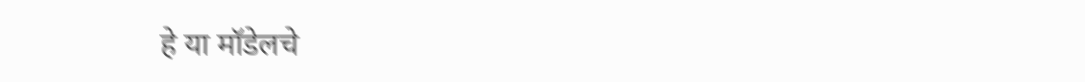हे या मॉडेलचे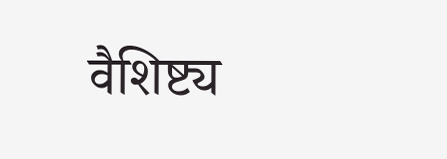वैशिष्ट्य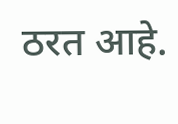ठरत आहे.